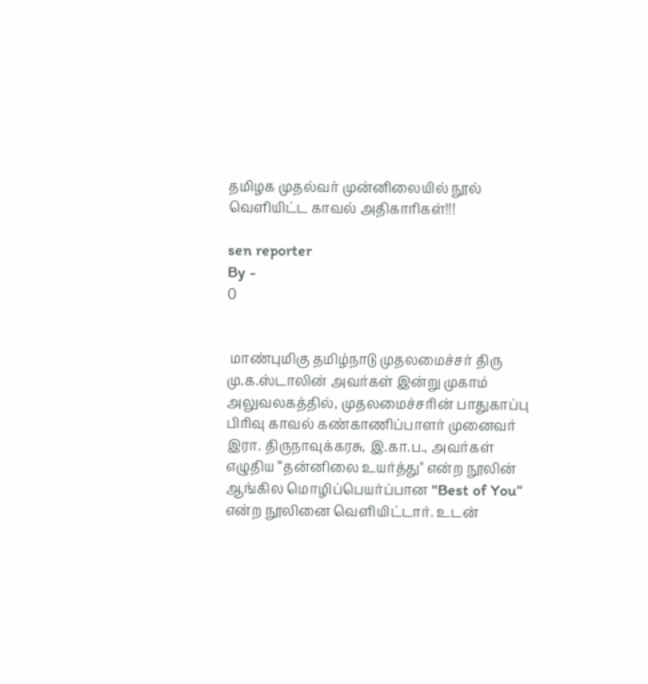தமிழக முதல்வர் முன்னிலையில் நூல் வெளியிட்ட காவல் அதிகாரிகள்!!!

sen reporter
By -
0


 மாண்புமிகு தமிழ்நாடு முதலமைச்சர் திரு மு.க.ஸ்டாலின் அவர்கள் இன்று முகாம் அலுவலகத்தில், முதலமைச்சரின் பாதுகாப்பு பிரிவு காவல் கண்காணிப்பாளர் முனைவர் இரா. திருநாவுக்கரசு, இ.கா.ப., அவர்கள் எழுதிய “தன்னிலை உயர்த்து" என்ற நூலின் ஆங்கில மொழிப்பெயர்ப்பான "Best of You” என்ற நூலினை வெளியிட்டார். உடன்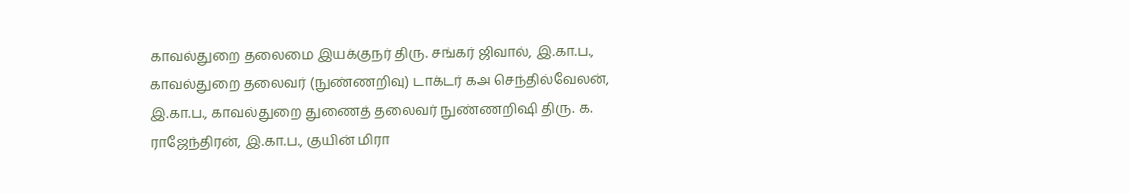காவல்துறை தலைமை இயக்குநர் திரு. சங்கர் ஜிவால், இ.கா.ப., காவல்துறை தலைவர் (நுண்ணறிவு) டாக்டர் கஅ செந்தில்வேலன், இ.கா.ப., காவல்துறை துணைத் தலைவர் நுண்ணறிஷி திரு. ௧. ராஜேந்திரன், இ.கா.ப., குயின் மிரா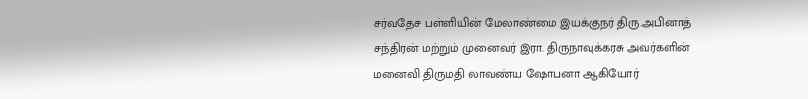சர்வதேச பள்ளியின் மேலாண்மை இயக்குநர் திரு.அபினாத் சந்திரன் மற்றும் முனைவர் இரா. திருநாவுக்கரசு அவர்களின் மனைவி திருமதி லாவண்ய ஷோபனா ஆகியோர்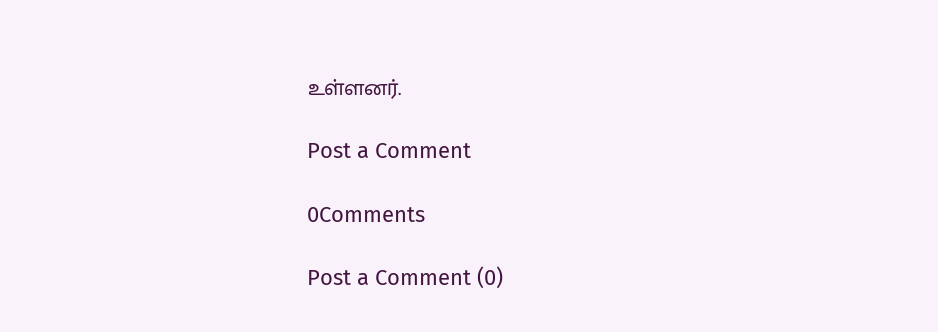உள்ளனர்.

Post a Comment

0Comments

Post a Comment (0)